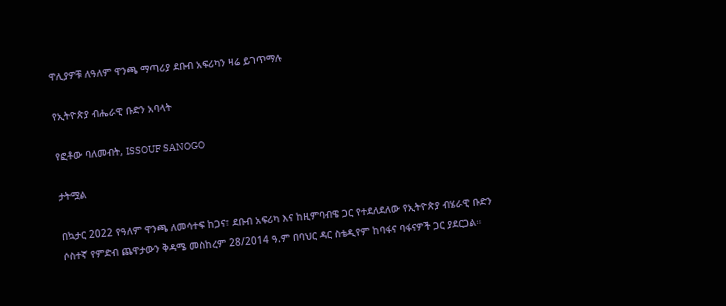ዋሊያዎቹ ለዓለም ዋንጫ ማጣሪያ ደቡብ አፍሪካን ዛሬ ይገጥማሉ

የኢትዮጵያ ብሔራዊ ቡድን አባላት

የፎቶው ባለመብት, ISSOUF SANOGO

ታትሟል

በኳታር 2022 የዓለም ዋንጫ ለመሳተፍ ከጋና፣ ደቡብ አፍሪካ እና ከዚምባብዌ ጋር የተደለደለው የኢትዮጵያ ብሄራዊ ቡድን ሶስተኛ የምድብ ጨዋታውን ቅዳሜ መስከረም 28/2014 ዓ.ም በባህር ዳር ስቴዲየም ከባፋና ባፋናዎች ጋር ያደርጋል።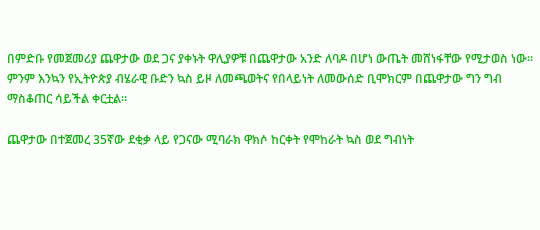በምድቡ የመጀመሪያ ጨዋታው ወደ ጋና ያቀኑት ዋሊያዎቹ በጨዋታው አንድ ለባዶ በሆነ ውጤት መሸነፋቸው የሚታወስ ነው። ምንም እንኳን የኢትዮጵያ ብሄራዊ ቡድን ኳስ ይዞ ለመጫወትና የበላይነት ለመውሰድ ቢሞክርም በጨዋታው ግን ግብ ማስቆጠር ሳይችል ቀርቷል።

ጨዋታው በተጀመረ 35ኛው ደቂቃ ላይ የጋናው ሚባራክ ዋክሶ ከርቀት የሞከራት ኳስ ወደ ግብነት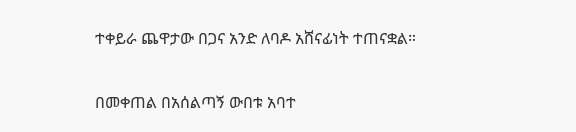ተቀይራ ጨዋታው በጋና አንድ ለባዶ አሸናፊነት ተጠናቋል።

በመቀጠል በአሰልጣኝ ውበቱ አባተ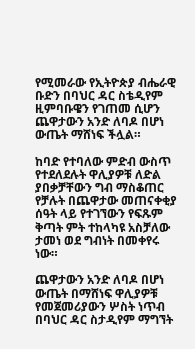የሚመራው የኢትዮጵያ ብሔራዊ ቡድን በባህር ዳር ስቴዲየም ዚምባቡዌን የገጠመ ሲሆን ጨዋታውን አንድ ለባዶ በሆነ ውጤት ማሸነፍ ችሏል።

ከባድ የተባለው ምድብ ውስጥ የተደለደሉት ዋሊያዎቹ ለድል ያበቃቻቸውን ግብ ማስቆጠር የቻሉት በጨዋታው መጠናቀቂያ ሰዓት ላይ የተገኘውን የፍጹም ቅጣት ምት ተከላካዩ አስቻለው ታመነ ወደ ግብነት በመቀየሩ ነው።

ጨዋታውን አንድ ለባዶ በሆነ ውጤት በማሸነፍ ዋሊያዎቹ የመጀመሪያውን ሦስት ነጥብ በባህር ዳር ስታዲየም ማግኘት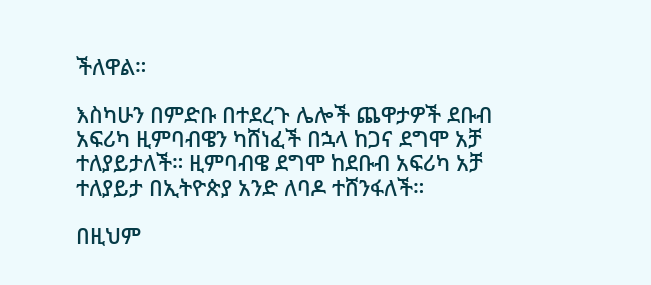ችለዋል።

እስካሁን በምድቡ በተደረጉ ሌሎች ጨዋታዎች ደቡብ አፍሪካ ዚምባብዌን ካሸነፈች በኋላ ከጋና ደግሞ አቻ ተለያይታለች። ዚምባብዌ ደግሞ ከደቡብ አፍሪካ አቻ ተለያይታ በኢትዮጵያ አንድ ለባዶ ተሸንፋለች።

በዚህም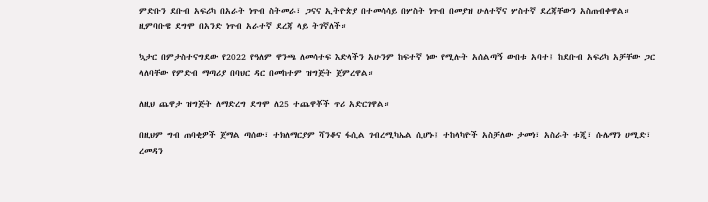ምድቡን ደቡብ አፍሪካ በአራት ነጥብ ስትመራ፣ ጋናና ኢትዮጵያ በተመሳሳይ በሦስት ነጥብ በመያዝ ሁለተኛና ሦስተኛ ደረጃቸውን አስጠብቀዋል። ዚምባቡዌ ደግሞ በአንድ ነጥብ አራተኛ ደረጃ ላይ ትገኛለች።

ኳታር በምታስተናግደው የ2022 የዓለም ዋንጫ ለመሳተፍ እድላችን አሁንም ከፍተኛ ነው የሚሉት አሰልጣኝ ውበቱ አባተ፤ ከደቡብ አፍሪካ አቻቸው ጋር ላለባቸው የምድብ ማጣሪያ በባህር ዳር በመከተም ዝግጅት ጀምረዋል።

ለዚህ ጨዋታ ዝግጅት ለማድረግ ደግሞ ለ25 ተጨዋቾች ጥሪ አድርገዋል።

በዚህም ግብ ጠባቂዎች ጀማል ጣሰው፣ ተክለማርያም ሻንቆና ፋሲል ገብረሚካኤል ሲሆኑ፤ ተከላካዮች አስቻለው ታመነ፣ አስራት ቱጂ፣ ሱሌማን ሀሚድ፣ ረመዳን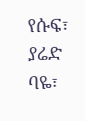የሱፍ፣ ያሬድ ባዬ፣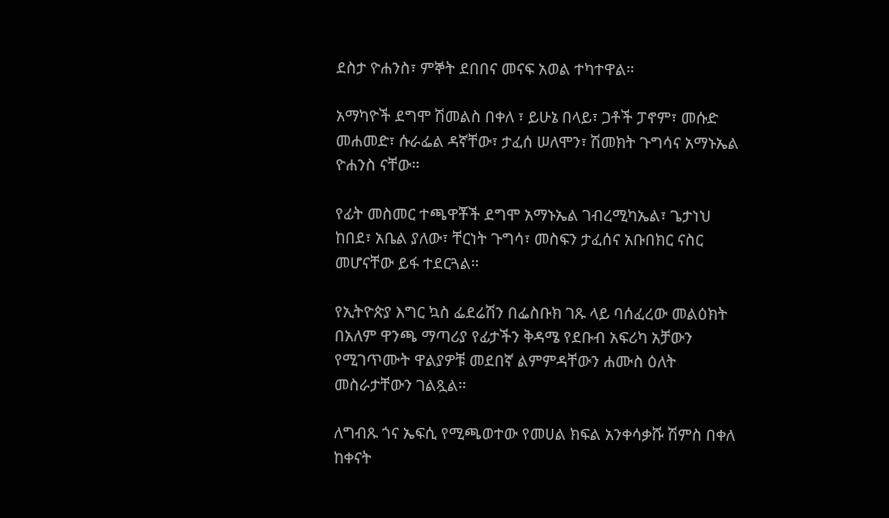ደስታ ዮሐንስ፣ ምኞት ደበበና መናፍ አወል ተካተዋል።

አማካዮች ደግሞ ሽመልስ በቀለ ፣ ይሁኔ በላይ፣ ጋቶች ፓኖም፣ መሱድ መሐመድ፣ ሱራፌል ዳኛቸው፣ ታፈሰ ሠለሞን፣ ሽመክት ጉግሳና አማኑኤል ዮሐንስ ናቸው።

የፊት መስመር ተጫዋቾች ደግሞ አማኑኤል ገብረሚካኤል፣ ጌታነህ ከበደ፣ አቤል ያለው፣ ቸርነት ጉግሳ፣ መስፍን ታፈሰና አቡበክር ናስር መሆናቸው ይፋ ተደርጓል።

የኢትዮጵያ እግር ኳስ ፌደሬሽን በፌስቡክ ገጹ ላይ ባሰፈረው መልዕክት በአለም ዋንጫ ማጣሪያ የፊታችን ቅዳሜ የደቡብ አፍሪካ አቻውን የሚገጥሙት ዋልያዎቹ መደበኛ ልምምዳቸውን ሐሙስ ዕለት መስራታቸውን ገልጿል።

ለግብጹ ጎና ኤፍሲ የሚጫወተው የመሀል ክፍል አንቀሳቃሹ ሽምስ በቀለ ከቀናት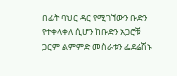በፊት ባህር ዳር የሚገኘውን ቡድን የተቀላቀለ ሲሆን ከቡድን አጋሮቹ ጋርም ልምምድ መስራቱን ፌደሬሽኑ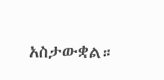አስታውቋል።